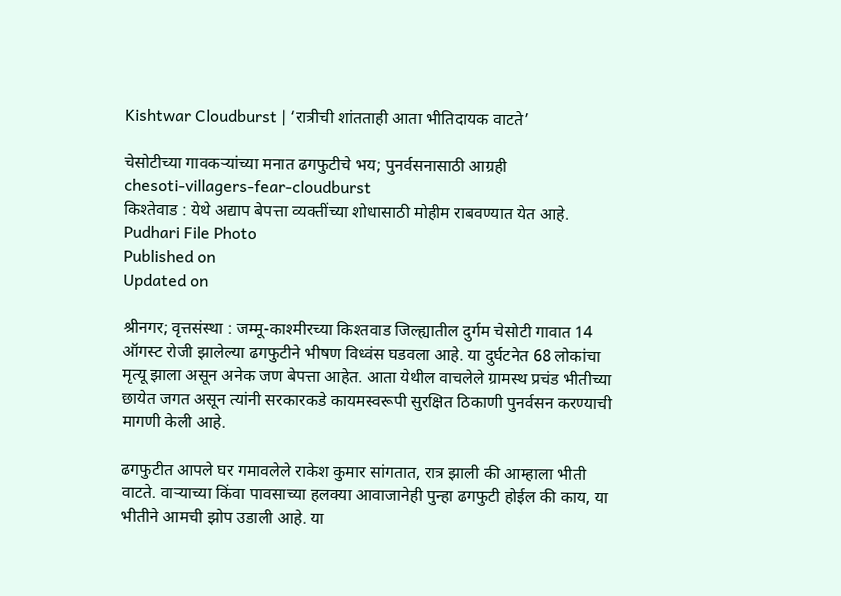Kishtwar Cloudburst | ‘रात्रीची शांतताही आता भीतिदायक वाटते’

चेसोटीच्या गावकर्‍यांच्या मनात ढगफुटीचे भय; पुनर्वसनासाठी आग्रही
chesoti-villagers-fear-cloudburst
किश्तेवाड : येथे अद्याप बेपत्ता व्यक्तींच्या शोधासाठी मोहीम राबवण्यात येत आहे. Pudhari File Photo
Published on
Updated on

श्रीनगर; वृत्तसंस्था : जम्मू-काश्मीरच्या किश्तवाड जिल्ह्यातील दुर्गम चेसोटी गावात 14 ऑगस्ट रोजी झालेल्या ढगफुटीने भीषण विध्वंस घडवला आहे. या दुर्घटनेत 68 लोकांचा मृत्यू झाला असून अनेक जण बेपत्ता आहेत. आता येथील वाचलेले ग्रामस्थ प्रचंड भीतीच्या छायेत जगत असून त्यांनी सरकारकडे कायमस्वरूपी सुरक्षित ठिकाणी पुनर्वसन करण्याची मागणी केली आहे.

ढगफुटीत आपले घर गमावलेले राकेश कुमार सांगतात, रात्र झाली की आम्हाला भीती वाटते. वार्‍याच्या किंवा पावसाच्या हलक्या आवाजानेही पुन्हा ढगफुटी होईल की काय, या भीतीने आमची झोप उडाली आहे. या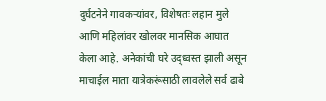दुर्घटनेने गावकर्‍यांवर, विशेषतः लहान मुले आणि महिलांवर खोलवर मानसिक आघात केला आहे. अनेकांची घरे उद्ध्वस्त झाली असून माचाईल माता यात्रेकरूंसाठी लावलेले सर्व ढाबे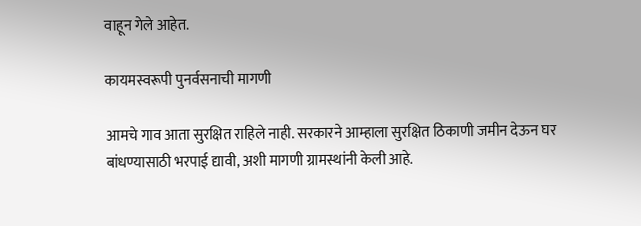वाहून गेले आहेत.

कायमस्वरूपी पुनर्वसनाची मागणी

आमचे गाव आता सुरक्षित राहिले नाही. सरकारने आम्हाला सुरक्षित ठिकाणी जमीन देऊन घर बांधण्यासाठी भरपाई द्यावी, अशी मागणी ग्रामस्थांनी केली आहे.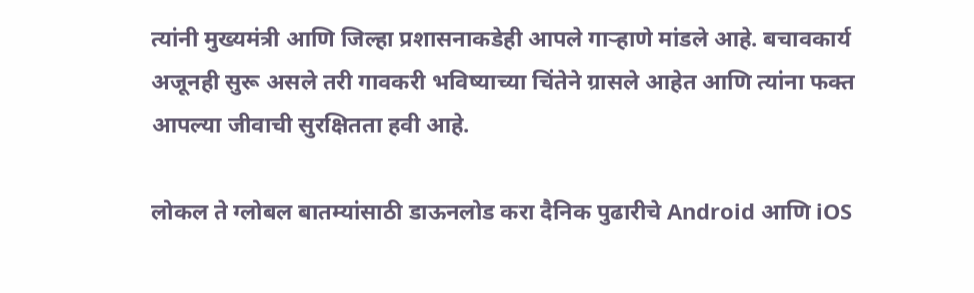त्यांनी मुख्यमंत्री आणि जिल्हा प्रशासनाकडेही आपले गार्‍हाणे मांडले आहे. बचावकार्य अजूनही सुरू असले तरी गावकरी भविष्याच्या चिंतेने ग्रासले आहेत आणि त्यांना फक्त आपल्या जीवाची सुरक्षितता हवी आहे.

लोकल ते ग्लोबल बातम्यांसाठी डाऊनलोड करा दैनिक पुढारीचे Android आणि iOS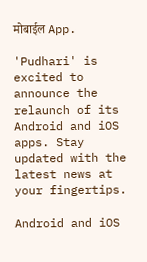मोबाईल App.

'Pudhari' is excited to announce the relaunch of its Android and iOS apps. Stay updated with the latest news at your fingertips.

Android and iOS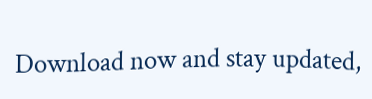Download now and stay updated,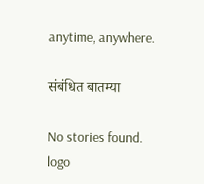anytime, anywhere.

संबंधित बातम्या

No stories found.
logo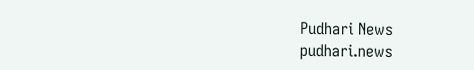Pudhari News
pudhari.news